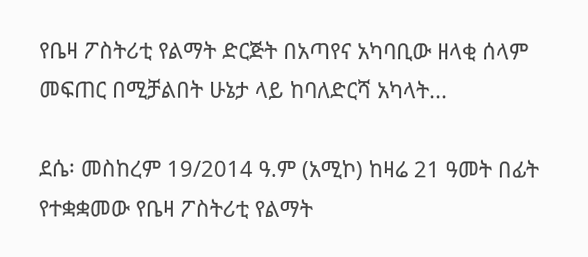የቤዛ ፖስትሪቲ የልማት ድርጅት በአጣየና አካባቢው ዘላቂ ሰላም መፍጠር በሚቻልበት ሁኔታ ላይ ከባለድርሻ አካላት...

ደሴ፡ መስከረም 19/2014 ዓ.ም (አሚኮ) ከዛሬ 21 ዓመት በፊት የተቋቋመው የቤዛ ፖስትሪቲ የልማት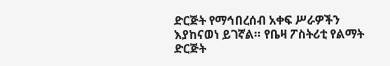ድርጅት የማኅበረሰብ አቀፍ ሥራዎችን እያከናወነ ይገኛል። የቤዛ ፖስትሪቲ የልማት ድርጅት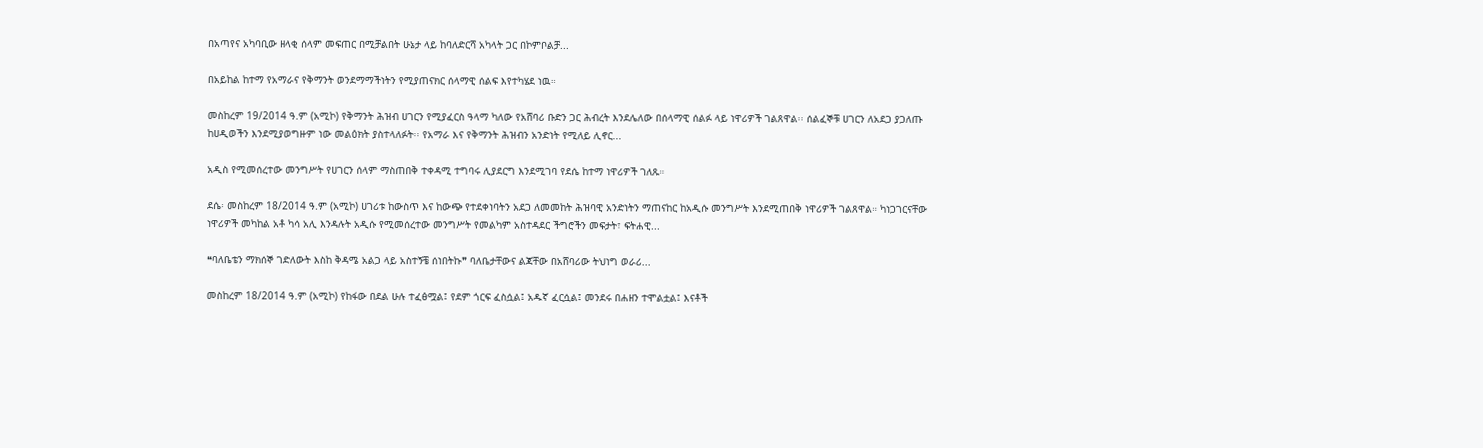በአጣየና አካባቢው ዘላቂ ሰላም መፍጠር በሚቻልበት ሁኔታ ላይ ከባለድርሻ አካላት ጋር በኮምቦልቻ...

በአይከል ከተማ የአማራና የቅማንት ወንደማማችነትን የሚያጠናክር ሰላማዊ ሰልፍ እየተካሄደ ነዉ።

መስከረም 19/2014 ዓ.ም (አሚኮ) የቅማንት ሕዝብ ሀገርን የሚያፈርስ ዓላማ ካለው የአሸባሪ ቡድን ጋር ሕብረት እንደሌለው በሰላማዊ ሰልፉ ላይ ነዋሪዎች ገልጸዋል፡፡ ሰልፈኞቹ ሀገርን ለአደጋ ያጋለጡ ከሀዲወችን እንደሚያወግዙም ነው መልዕክት ያስተላለፉት፡፡ የአማራ እና የቅማንት ሕዝብን አንድነት የሚለይ ሊኖር...

አዲስ የሚመሰረተው መንግሥት የሀገርን ሰላም ማስጠበቅ ተቀዳሚ ተግባሩ ሊያደርግ እንደሚገባ የደሴ ከተማ ነዋሪዎች ገለጹ።

ደሴ፡ መስከረም 18/2014 ዓ.ም (አሚኮ) ሀገሪቱ ከውስጥ እና ከውጭ የተደቀነባትን አደጋ ለመመከት ሕዝባዊ አንድነትን ማጠናከር ከአዲሱ መንግሥት እንደሚጠበቅ ነዋሪዎች ገልጸዋል። ካነጋገርናቸው ነዋሪዎች መካከል አቶ ካሳ አሊ እንዳሉት አዲሱ የሚመሰረተው መንግሥት የመልካም አስተዳደር ችግሮችን መፍታት፣ ፍትሐዊ...

❝ባለቤቴን ማክሰኞ ገድለውት እስከ ቅዳሜ አልጋ ላይ አስተኝቼ ሰነበትኩ❞ ባለቤታቸውና ልጃቸው በአሸባሪው ትህነግ ወራሪ...

መስከረም 18/2014 ዓ.ም (አሚኮ) የከፋው በደል ሁሉ ተፈፅሟል፤ የደም ጎርፍ ፈስሷል፤ አዱኛ ፈርሷል፤ መንደሩ በሐዘን ተሞልቷል፤ እናቶች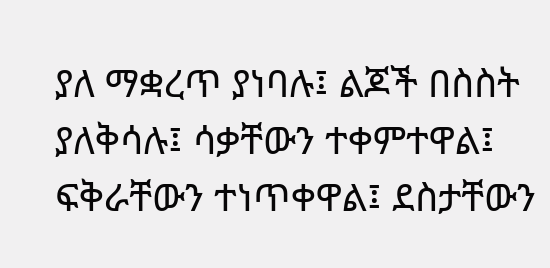ያለ ማቋረጥ ያነባሉ፤ ልጆች በስስት ያለቅሳሉ፤ ሳቃቸውን ተቀምተዋል፤ ፍቅራቸውን ተነጥቀዋል፤ ደስታቸውን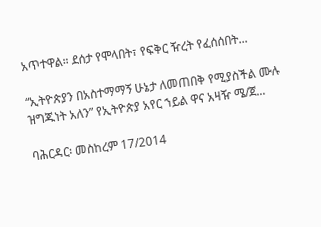አጥተዋል። ደሰታ የሞላበት፣ የፍቅር ዥረት የፈሰሰበት...

“ኢትዮጵያን በአስተማማኝ ሁኔታ ለመጠበቅ የሚያስችል ሙሉ ዝግጁነት አለን” የኢትዮጵያ አየር ኀይል ዋና አዛዥ ሜ/ጀ...

ባሕርዳር፡ መስከረም 17/2014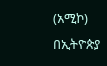(አሚኮ) በኢትዮጵያ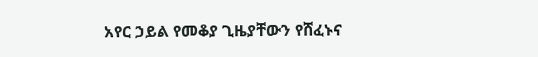አየር ኃይል የመቆያ ጊዜያቸውን የሸፈኑና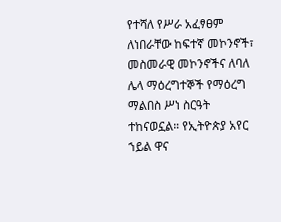የተሻለ የሥራ አፈፃፀም ለነበራቸው ከፍተኛ መኮንኖች፣ መስመራዊ መኮንኖችና ለባለ ሌላ ማዕረግተኞች የማዕረግ ማልበስ ሥነ ስርዓት ተከናወኗል። የኢትዮጵያ አየር ኀይል ዋና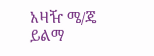አዛዥ ሜ/ጄ ይልማ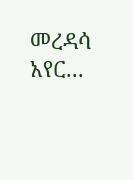መረዳሳ አየር...